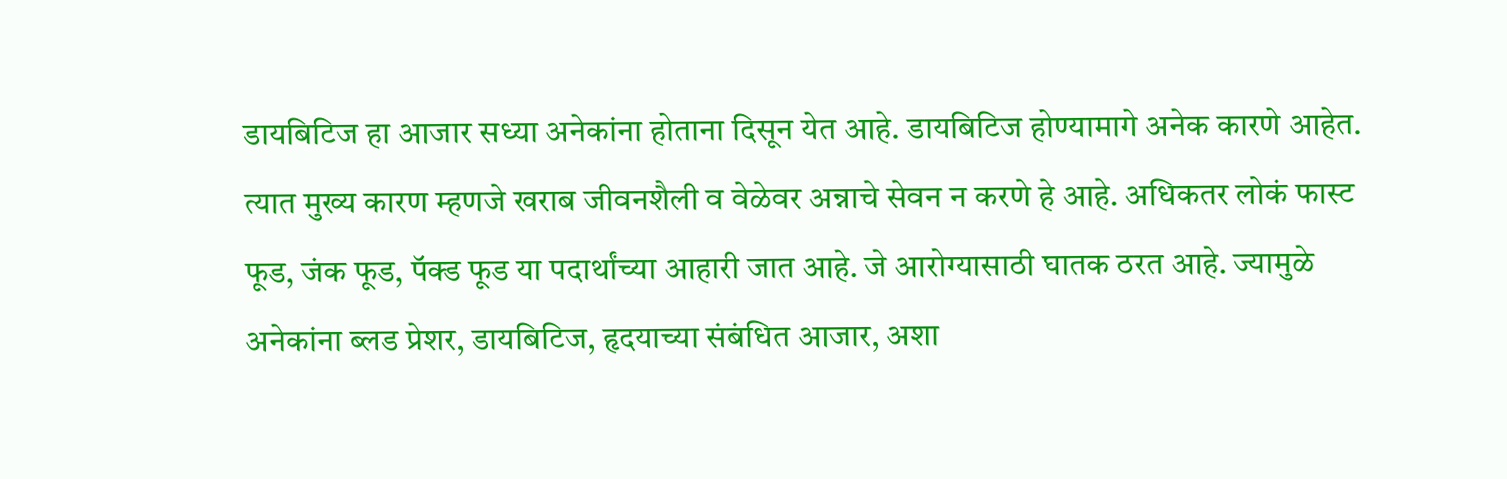डायबिटिज हा आजार सध्या अनेकांना होताना दिसून येत आहे. डायबिटिज होण्यामागे अनेक कारणे आहेत. त्यात मुख्य कारण म्हणजे खराब जीवनशैली व वेळेवर अन्नाचे सेवन न करणे हे आहे. अधिकतर लोकं फास्ट फूड, जंक फूड, पॅक्ड फूड या पदार्थांच्या आहारी जात आहे. जे आरोग्यासाठी घातक ठरत आहे. ज्यामुळे अनेकांना ब्लड प्रेशर, डायबिटिज, हृदयाच्या संबंधित आजार, अशा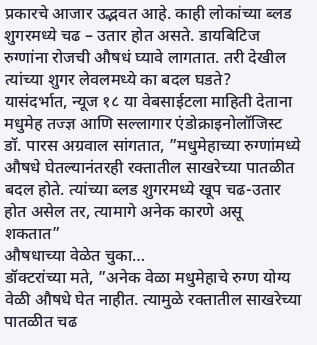प्रकारचे आजार उद्भवत आहे. काही लोकांच्या ब्लड शुगरमध्ये चढ – उतार होत असते. डायबिटिज रुग्णांना रोजची औषधं घ्यावे लागतात. तरी देखील त्यांच्या शुगर लेवलमध्ये का बदल घडते?
यासंदर्भात, न्यूज १८ या वेबसाईटला माहिती देताना मधुमेह तज्ज्ञ आणि सल्लागार एंडोक्राइनोलॉजिस्ट डॉ. पारस अग्रवाल सांगतात, ”मधुमेहाच्या रुग्णांमध्ये औषधे घेतल्यानंतरही रक्तातील साखरेच्या पातळीत बदल होते. त्यांच्या ब्लड शुगरमध्ये खूप चढ-उतार होत असेल तर, त्यामागे अनेक कारणे असू शकतात”
औषधाच्या वेळेत चुका…
डॉक्टरांच्या मते, ”अनेक वेळा मधुमेहाचे रुग्ण योग्य वेळी औषधे घेत नाहीत. त्यामुळे रक्तातील साखरेच्या पातळीत चढ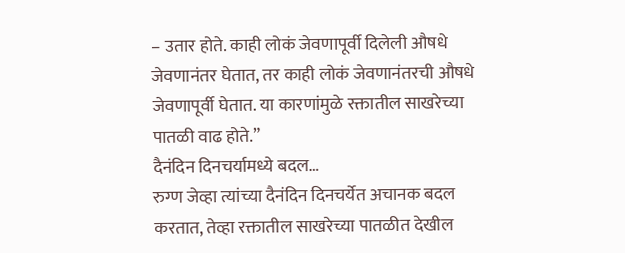– उतार होते. काही लोकं जेवणापूर्वी दिलेली औषधे जेवणानंतर घेतात, तर काही लोकं जेवणानंतरची औषधे जेवणापूर्वी घेतात. या कारणांमुळे रक्तातील साखरेच्या पातळी वाढ होते.”
दैनंदिन दिनचर्यामध्ये बदल…
रुग्ण जेव्हा त्यांच्या दैनंदिन दिनचर्येत अचानक बदल करतात, तेव्हा रक्तातील साखरेच्या पातळीत देखील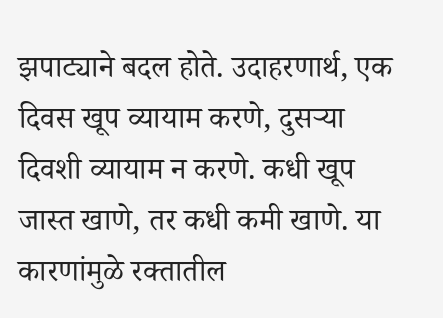झपाट्याने बदल होते. उदाहरणार्थ, एक दिवस खूप व्यायाम करणे, दुसऱ्या दिवशी व्यायाम न करणे. कधी खूप जास्त खाणे, तर कधी कमी खाणे. या कारणांमुळे रक्तातील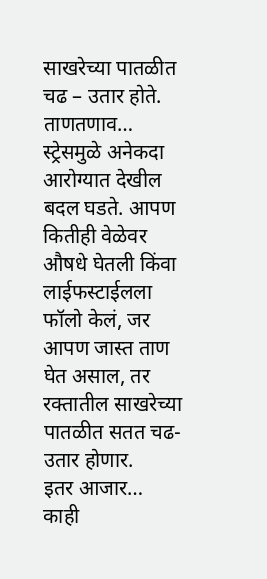साखरेच्या पातळीत चढ – उतार होते.
ताणतणाव…
स्ट्रेसमुळे अनेकदा आरोग्यात देखील बदल घडते. आपण कितीही वेळेवर औषधे घेतली किंवा लाईफस्टाईलला फॉलो केलं, जर आपण जास्त ताण घेत असाल, तर रक्तातील साखरेच्या पातळीत सतत चढ-उतार होणार.
इतर आजार…
काही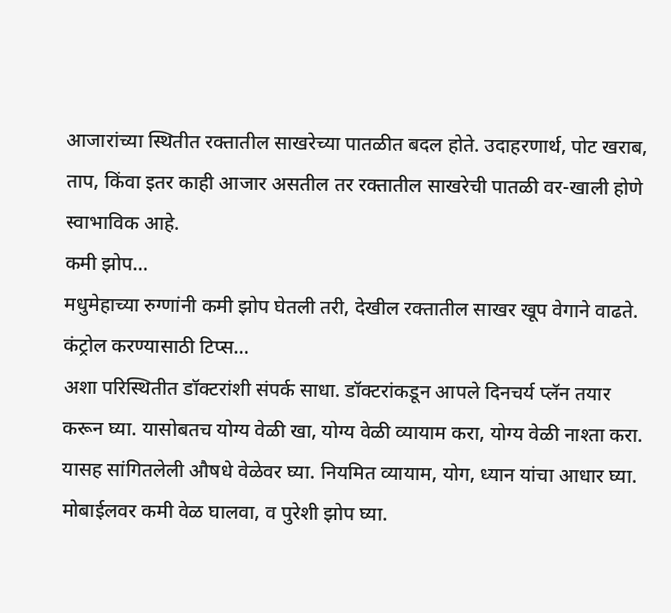आजारांच्या स्थितीत रक्तातील साखरेच्या पातळीत बदल होते. उदाहरणार्थ, पोट खराब, ताप, किंवा इतर काही आजार असतील तर रक्तातील साखरेची पातळी वर-खाली होणे स्वाभाविक आहे.
कमी झोप…
मधुमेहाच्या रुग्णांनी कमी झोप घेतली तरी, देखील रक्तातील साखर खूप वेगाने वाढते.
कंट्रोल करण्यासाठी टिप्स…
अशा परिस्थितीत डॉक्टरांशी संपर्क साधा. डॉक्टरांकडून आपले दिनचर्य प्लॅन तयार करून घ्या. यासोबतच योग्य वेळी खा, योग्य वेळी व्यायाम करा, योग्य वेळी नाश्ता करा. यासह सांगितलेली औषधे वेळेवर घ्या. नियमित व्यायाम, योग, ध्यान यांचा आधार घ्या. मोबाईलवर कमी वेळ घालवा, व पुरेशी झोप घ्या.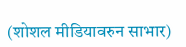(शोशल मीडियावरुन साभार)